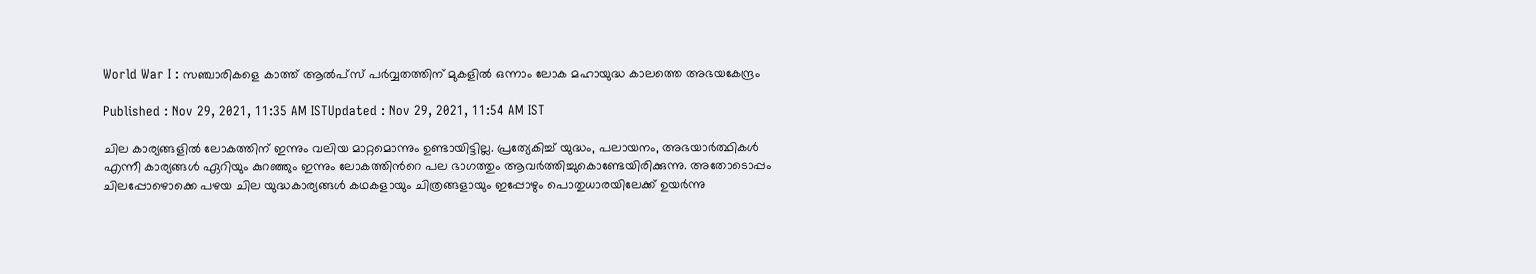World War I : സഞ്ചാരികളെ കാത്ത് ആല്‍പ്സ് പര്‍വ്വതത്തിന് മുകളില്‍ ഒന്നാം ലോക മഹായുദ്ധ കാലത്തെ അഭയകേന്ദ്രം

Published : Nov 29, 2021, 11:35 AM ISTUpdated : Nov 29, 2021, 11:54 AM IST

ചില കാര്യങ്ങളില്‍ ലോകത്തിന് ഇന്നും വലിയ മാറ്റമൊന്നും ഉണ്ടായിട്ടില്ല. പ്രത്യേകിച്ച് യുദ്ധം, പലായനം, അഭയാര്‍ത്ഥികള്‍ എന്നീ കാര്യങ്ങള്‍ ഏറിയും കുറഞ്ഞും ഇന്നും ലോകത്തിന്‍റെ പല ഭാഗത്തും ആവര്‍ത്തിച്ചുകൊണ്ടേയിരിക്കുന്നു. അതോടൊപ്പം ചിലപ്പോഴൊക്കെ പഴയ ചില യുദ്ധകാര്യങ്ങള്‍ കഥകളായും ചിത്രങ്ങളായും ഇപ്പോഴും പൊതുധാരയിലേക്ക് ഉയര്‍ന്നു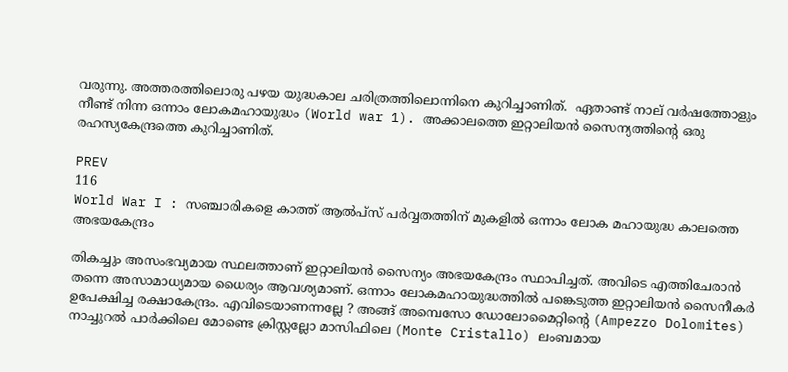വരുന്നു. അത്തരത്തിലൊരു പഴയ യുദ്ധകാല ചരിത്രത്തിലൊന്നിനെ കുറിച്ചാണിത്.  ഏതാണ്ട് നാല് വര്‍ഷത്തോളും നീണ്ട് നിന്ന ഒന്നാം ലോകമഹായുദ്ധം (World war 1). അക്കാലത്തെ ഇറ്റാലിയന്‍ സൈന്യത്തിന്‍റെ ഒരു രഹസ്യകേന്ദ്രത്തെ കുറിച്ചാണിത്.

PREV
116
World War I : സഞ്ചാരികളെ കാത്ത് ആല്‍പ്സ് പര്‍വ്വതത്തിന് മുകളില്‍ ഒന്നാം ലോക മഹായുദ്ധ കാലത്തെ അഭയകേന്ദ്രം

തികച്ചും അസംഭവ്യമായ സ്ഥലത്താണ് ഇറ്റാലിയന്‍ സൈന്യം അഭയകേന്ദ്രം സ്ഥാപിച്ചത്. അവിടെ എത്തിചേരാന്‍ തന്നെ അസാമാധ്യമായ ധൈര്യം ആവശ്യമാണ്. ഒന്നാം ലോകമഹായുദ്ധത്തില്‍ പങ്കെടുത്ത ഇറ്റാലിയന്‍ സൈനീകര്‍ ഉപേക്ഷിച്ച രക്ഷാകേന്ദ്രം. എവിടെയാണന്നല്ലേ ? അങ്ങ് അമ്പെസോ ഡോലോമൈറ്റിന്‍റെ (Ampezzo Dolomites) നാച്ചുറൽ പാർക്കിലെ മോണ്ടെ ക്രിസ്റ്റല്ലോ മാസിഫിലെ (Monte Cristallo) ലംബമായ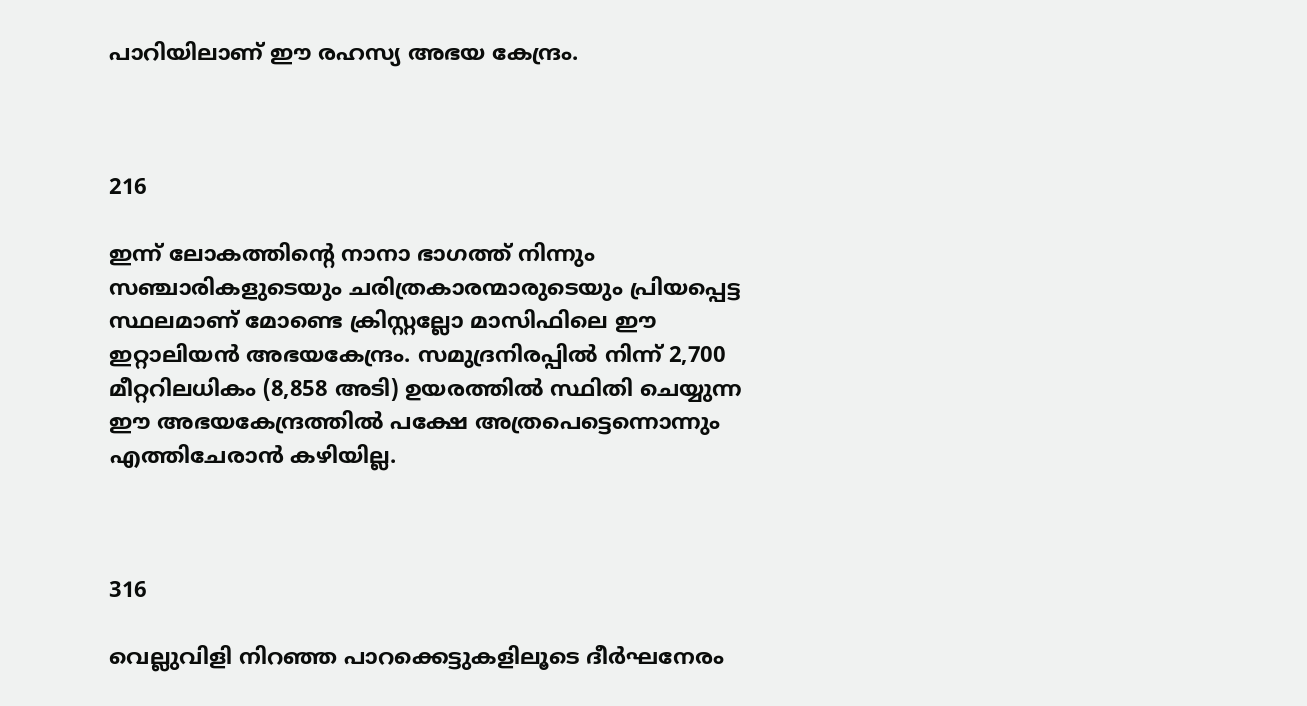പാറിയിലാണ് ഈ രഹസ്യ അഭയ കേന്ദ്രം.



216

ഇന്ന് ലോകത്തിന്‍റെ നാനാ ഭാഗത്ത് നിന്നും സഞ്ചാരികളുടെയും ചരിത്രകാരന്മാരുടെയും പ്രിയപ്പെട്ട സ്ഥലമാണ് മോണ്ടെ ക്രിസ്റ്റല്ലോ മാസിഫിലെ ഈ ഇറ്റാലിയന്‍ അഭയകേന്ദ്രം. സമുദ്രനിരപ്പിൽ നിന്ന് 2,700 മീറ്ററിലധികം (8,858 അടി) ഉയരത്തിൽ സ്ഥിതി ചെയ്യുന്ന ഈ അഭയകേന്ദ്രത്തില്‍ പക്ഷേ അത്രപെട്ടെന്നൊന്നും എത്തിചേരാന്‍ കഴിയില്ല.



316

വെല്ലുവിളി നിറഞ്ഞ പാറക്കെട്ടുകളിലൂടെ ദീര്‍ഘനേരം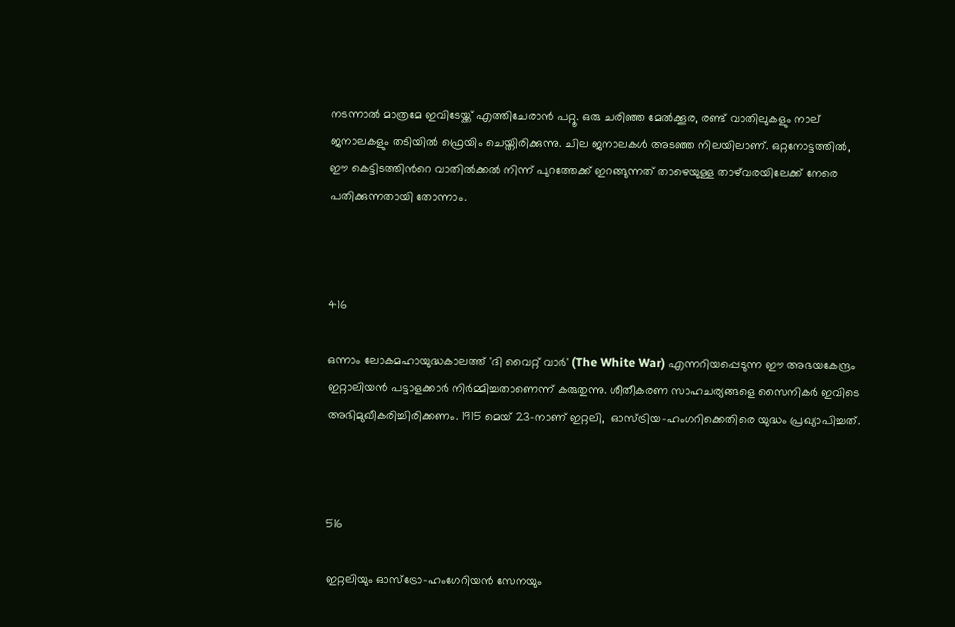നടന്നാല്‍ മാത്രമേ ഇവിടേയ്ക്ക് എത്തിചേരാന്‍ പറ്റൂ. ഒരു ചരിഞ്ഞ മേൽക്കൂര, രണ്ട് വാതിലുകളും നാല് ജനാലകളും തടിയിൽ ഫ്രെയിം ചെയ്തിരിക്കുന്നു. ചില ജനാലകൾ അടഞ്ഞ നിലയിലാണ്. ഒറ്റനോട്ടത്തിൽ, ഈ കെട്ടിടത്തിന്‍റെ വാതിൽക്കൽ നിന്ന് പുറത്തേക്ക് ഇറങ്ങുന്നത് താഴെയുള്ള താഴ്‌വരയിലേക്ക് നേരെ പതിക്കുന്നതായി തോന്നാം.



416

ഒന്നാം ലോകമഹായുദ്ധകാലത്ത് 'ദി വൈറ്റ് വാർ' (The White War) എന്നറിയപ്പെടുന്ന ഈ അഭയകേന്ദ്രം ഇറ്റാലിയൻ പട്ടാളക്കാർ നിർമ്മിച്ചതാണെന്ന് കരുതുന്നു. ശീതീകരണ സാഹചര്യങ്ങളെ സൈനികർ ഇവിടെ അഭിമുഖീകരിച്ചിരിക്കണം. 1915 മെയ് 23-നാണ് ഇറ്റലി,  ഓസ്ട്രിയ-ഹംഗറിക്കെതിരെ യുദ്ധം പ്രഖ്യാപിച്ചത്.



516

ഇറ്റലിയും ഓസ്‌ട്രോ-ഹംഗേറിയൻ സേനയും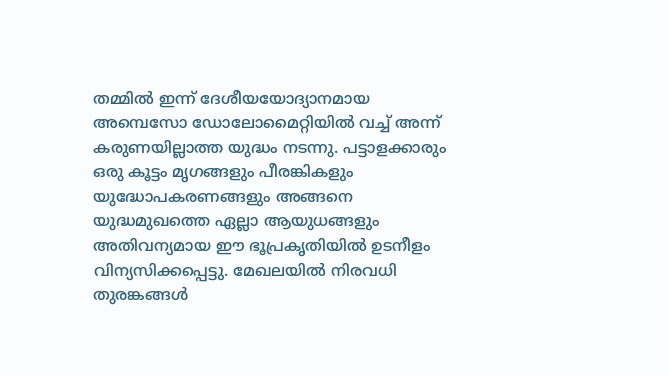തമ്മിൽ ഇന്ന് ദേശീയയോദ്യാനമായ അമ്പെസോ ഡോലോമൈറ്റിയില്‍ വച്ച് അന്ന് കരുണയില്ലാത്ത യുദ്ധം നടന്നു. പട്ടാളക്കാരും ഒരു കൂട്ടം മൃഗങ്ങളും പീരങ്കികളും യുദ്ധോപകരണങ്ങളും അങ്ങനെ യുദ്ധമുഖത്തെ ഏല്ലാ ആയുധങ്ങളും അതിവന്യമായ ഈ ഭൂപ്രകൃതിയില്‍ ഉടനീളം വിന്യസിക്കപ്പെട്ടു. മേഖലയില്‍ നിരവധി തുരങ്കങ്ങള്‍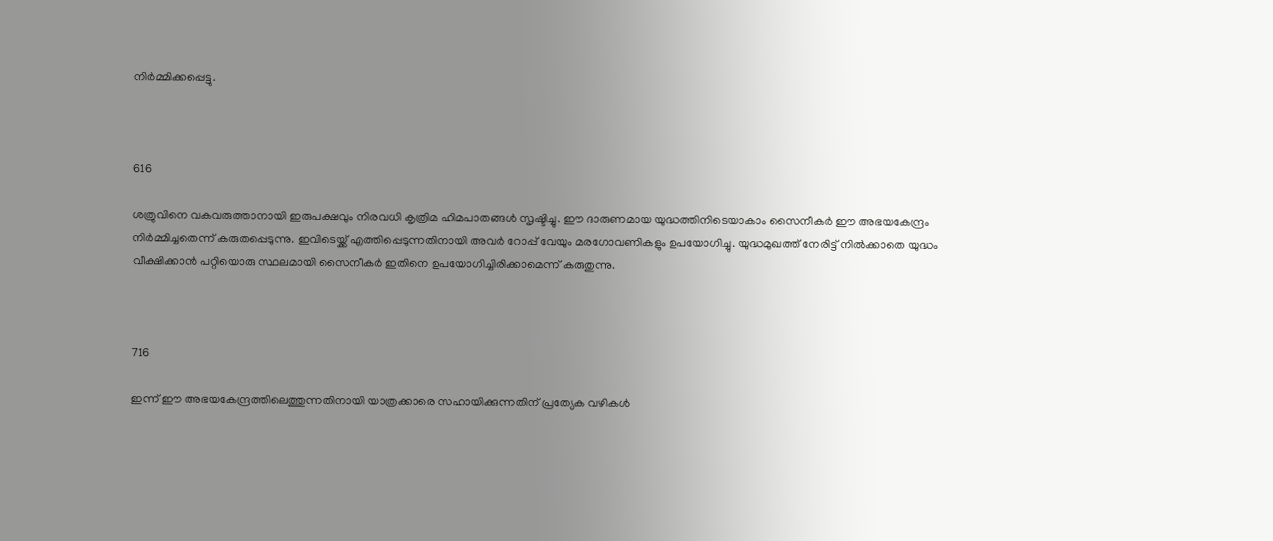നിര്‍മ്മിക്കപ്പെട്ടു.



616

ശത്രുവിനെ വകവരുത്താനായി ഇരുപക്ഷവും നിരവധി കൃത്രിമ ഹിമപാതങ്ങള്‍ സൃഷ്ടിച്ചു. ഈ ദാരുണമായ യുദ്ധത്തിനിടെയാകാം സൈനീകര്‍ ഈ അഭയകേന്ദ്രം നിര്‍മ്മിച്ചതെന്ന് കരുതപ്പെടുന്നു. ഇവിടെയ്ക്ക് എത്തിപ്പെടുന്നതിനായി അവര്‍ റോപ്പ് വേയും മരഗോവണികളും ഉപയോഗിച്ചു. യുദ്ധമുഖത്ത് നേരിട്ട് നില്‍ക്കാതെ യുദ്ധം വീക്ഷിക്കാന്‍ പറ്റിയൊരു സ്ഥലമായി സൈനീകര്‍ ഇതിനെ ഉപയോഗിച്ചിരിക്കാമെന്ന് കരുതുന്നു.



716

ഇന്ന് ഈ അഭയകേന്ദ്രത്തിലെത്തുന്നതിനായി യാത്രക്കാരെ സഹായിക്കുന്നതിന് പ്രത്യേക വഴികള്‍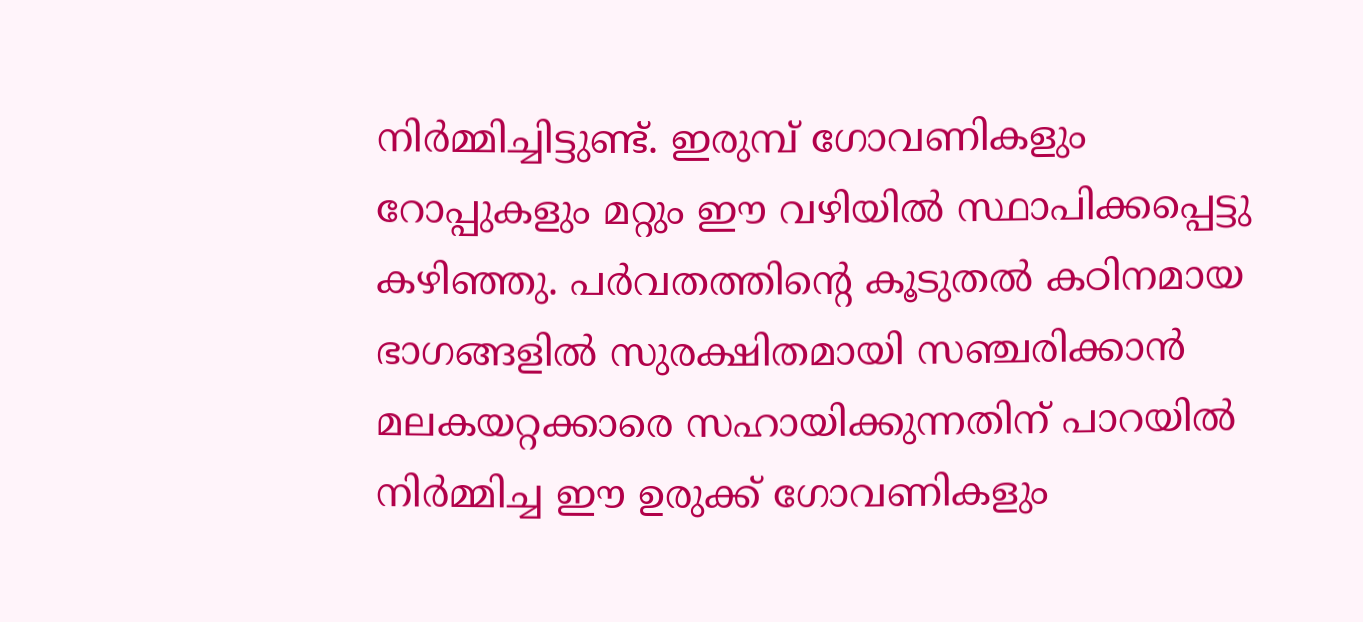നിര്‍മ്മിച്ചിട്ടുണ്ട്. ഇരുമ്പ് ഗോവണികളും റോപ്പുകളും മറ്റും ഈ വഴിയില്‍ സ്ഥാപിക്കപ്പെട്ടു കഴിഞ്ഞു. പർവതത്തിന്‍റെ കൂടുതൽ കഠിനമായ ഭാഗങ്ങളില്‍ സുരക്ഷിതമായി സഞ്ചരിക്കാൻ മലകയറ്റക്കാരെ സഹായിക്കുന്നതിന് പാറയിൽ നിർമ്മിച്ച ഈ ഉരുക്ക് ഗോവണികളും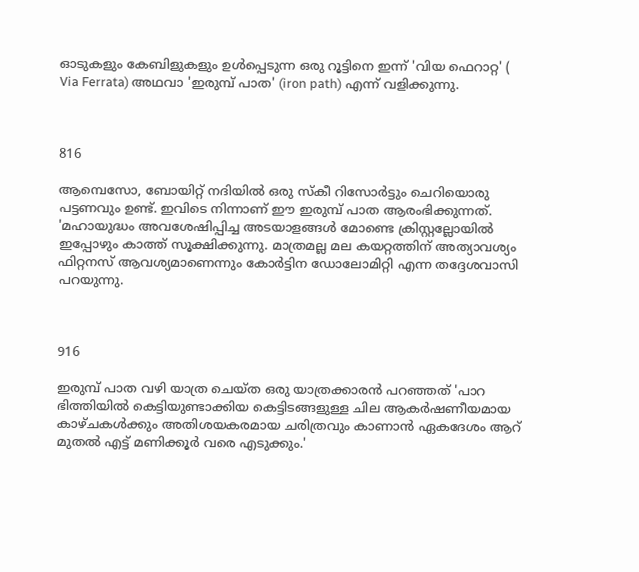ഓടുകളും കേബിളുകളും ഉൾപ്പെടുന്ന ഒരു റൂട്ടിനെ ഇന്ന് 'വിയ ഫെറാറ്റ' ( Via Ferrata) അഥവാ 'ഇരുമ്പ് പാത' (iron path) എന്ന് വളിക്കുന്നു.



816

ആമ്പെസോ, ബോയിറ്റ് നദിയില്‍ ഒരു സ്കീ റിസോർട്ടും ചെറിയൊരു പട്ടണവും ഉണ്ട്. ഇവിടെ നിന്നാണ് ഈ ഇരുമ്പ് പാത ആരംഭിക്കുന്നത്.  'മഹായുദ്ധം അവശേഷിപ്പിച്ച അടയാളങ്ങൾ മോണ്ടെ ക്രിസ്റ്റല്ലോയില്‍ ഇപ്പോഴും കാത്ത് സൂക്ഷിക്കുന്നു. മാത്രമല്ല മല കയറ്റത്തിന് അത്യാവശ്യം ഫിറ്റനസ് ആവശ്യമാണെന്നും കോർട്ടിന ഡോലോമിറ്റി എന്ന തദ്ദേശവാസി പറയുന്നു.



916

ഇരുമ്പ് പാത വഴി യാത്ര ചെയ്ത ഒരു യാത്രക്കാരന്‍ പറഞ്ഞത് 'പാറ ഭിത്തിയിൽ കെട്ടിയുണ്ടാക്കിയ കെട്ടിടങ്ങളുള്ള ചില ആകർഷണീയമായ കാഴ്ചകൾക്കും അതിശയകരമായ ചരിത്രവും കാണാന്‍ ഏകദേശം ആറ് മുതൽ എട്ട് മണിക്കൂർ വരെ എടുക്കും.'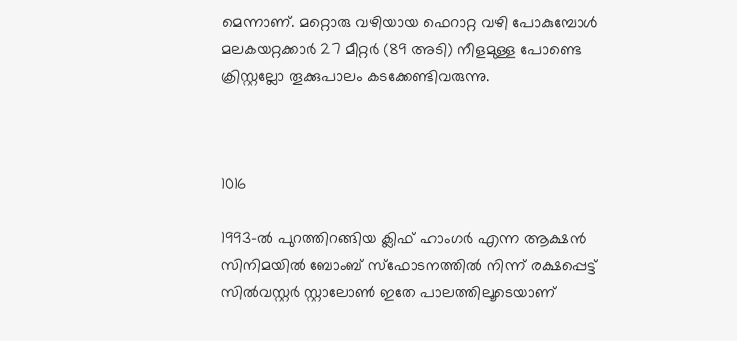മെന്നാണ്. മറ്റൊരു വഴിയായ ഫെറാറ്റ വഴി പോകുമ്പോള്‍ മലകയറ്റക്കാർ 27 മീറ്റർ (89 അടി) നീളമുള്ള പോണ്ടെ ക്രിസ്റ്റല്ലോ തൂക്കുപാലം കടക്കേണ്ടിവരുന്നു.



1016

1993-ൽ പുറത്തിറങ്ങിയ ക്ലിഫ്‌ ഹാംഗർ എന്ന ആക്ഷൻ സിനിമയിൽ ബോംബ് സ്‌ഫോടനത്തിൽ നിന്ന് രക്ഷപ്പെട്ട് സിൽവസ്റ്റർ സ്റ്റാലോൺ ഇതേ പാലത്തിലൂടെയാണ്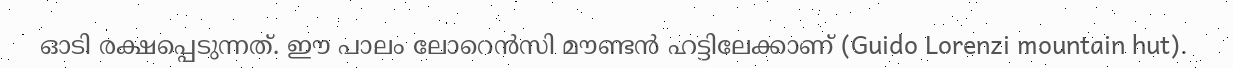ഓടി രക്ഷപ്പെടുന്നത്. ഈ പാലം ലോറെൻസി മൗണ്ടൻ ഹട്ടിലേക്കാണ് (Guido Lorenzi mountain hut).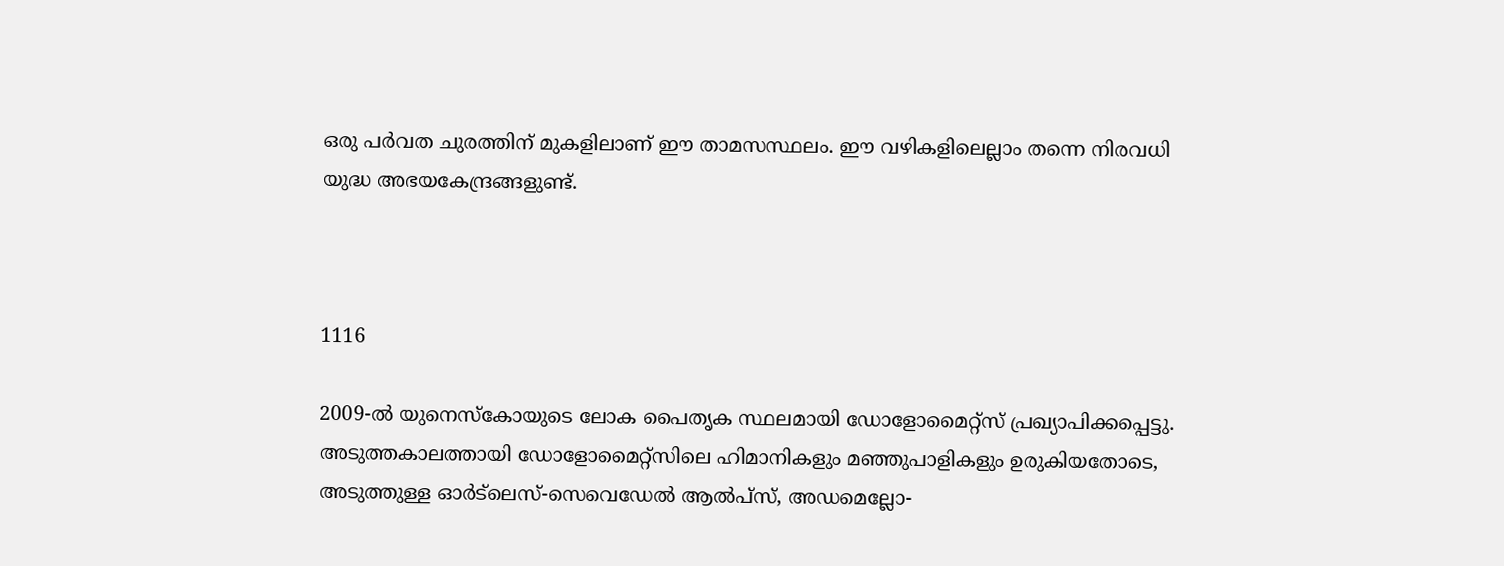ഒരു പർവത ചുരത്തിന് മുകളിലാണ് ഈ താമസസ്ഥലം. ഈ വഴികളിലെല്ലാം തന്നെ നിരവധി യുദ്ധ അഭയകേന്ദ്രങ്ങളുണ്ട്.



1116

2009-ൽ യുനെസ്‌കോയുടെ ലോക പൈതൃക സ്ഥലമായി ഡോളോമൈറ്റ്‌സ് പ്രഖ്യാപിക്കപ്പെട്ടു. അടുത്തകാലത്തായി ഡോളോമൈറ്റ്‌സിലെ ഹിമാനികളും മഞ്ഞുപാളികളും ഉരുകിയതോടെ, അടുത്തുള്ള ഓർട്‌ലെസ്-സെവെഡേൽ ആൽപ്‌സ്, അഡമെല്ലോ-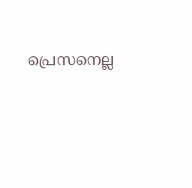പ്രെസനെല്ല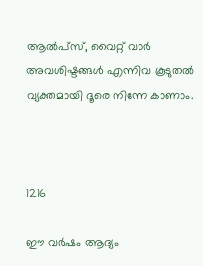ആൽപ്‌സ്, വൈറ്റ് വാർ അവശിഷ്ടങ്ങൾ എന്നിവ കൂടുതല്‍ വ്യക്തമായി ദൂരെ നിന്നേ കാണാം.



1216

ഈ വര്‍ഷം ആദ്യം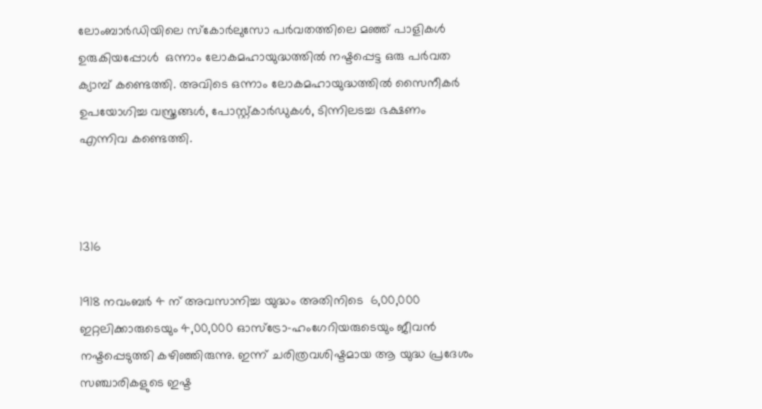ലോംബാർഡിയിലെ സ്കോർലുസോ പർവതത്തിലെ മഞ്ഞ് പാളികള്‍ ഉരുകിയപ്പോള്‍  ഒന്നാം ലോകമഹായുദ്ധത്തിൽ നഷ്ടപ്പെട്ട ഒരു പർവത ക്യാമ്പ് കണ്ടെത്തി. അവിടെ ഒന്നാം ലോകമഹായുദ്ധത്തില്‍ സൈനീകര്‍ ഉപയോഗിച്ച വസ്ത്രങ്ങൾ, പോസ്റ്റ്കാർഡുകൾ, ടിന്നിലടച്ച ഭക്ഷണം എന്നിവ കണ്ടെത്തി.



1316

1918 നവംബർ 4 ന് അവസാനിച്ച യുദ്ധം അതിനിടെ  6,00,000 ഇറ്റലിക്കാരുടെയും 4,00,000 ഓസ്ട്രോ-ഹംഗേറിയരുടെയും ജീവൻ നഷ്ടപ്പെടുത്തി കഴിഞ്ഞിരുന്നു. ഇന്ന് ചരിത്രവശിഷ്ടമായ ആ യുദ്ധ പ്രദേശം സഞ്ചാരികളുടെ ഇഷ്ട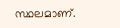സ്ഥലമാണ്.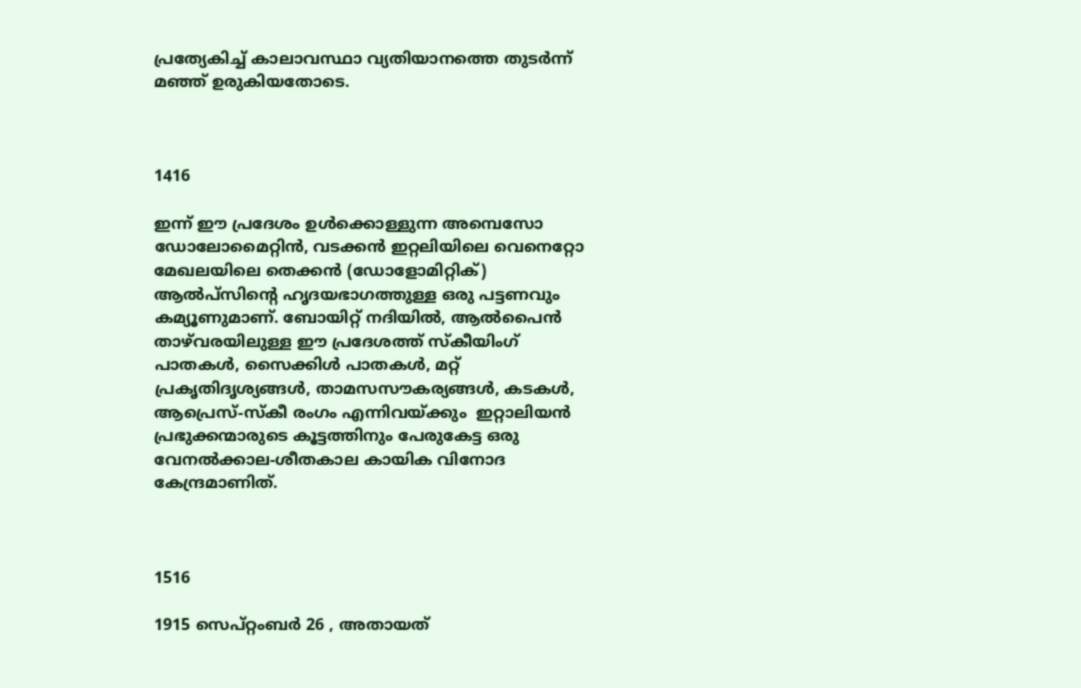പ്രത്യേകിച്ച് കാലാവസ്ഥാ വ്യതിയാനത്തെ തുടര്‍ന്ന് മഞ്ഞ് ഉരുകിയതോടെ.



1416

ഇന്ന് ഈ പ്രദേശം ഉള്‍ക്കൊള്ളുന്ന അമ്പെസോ ഡോലോമൈറ്റിന്‍, വടക്കൻ ഇറ്റലിയിലെ വെനെറ്റോ മേഖലയിലെ തെക്കൻ (ഡോളോമിറ്റിക്) ആൽപ്‌സിന്‍റെ ഹൃദയഭാഗത്തുള്ള ഒരു പട്ടണവും കമ്യൂണുമാണ്. ബോയിറ്റ് നദിയിൽ, ആൽപൈൻ താഴ്‌വരയിലുള്ള ഈ പ്രദേശത്ത് സ്കീയിംഗ് പാതകൾ, സൈക്കിള്‍ പാതകള്‍, മറ്റ് പ്രകൃതിദൃശ്യങ്ങൾ, താമസസൗകര്യങ്ങൾ, കടകൾ, ആപ്രെസ്-സ്കീ രംഗം എന്നിവയ്ക്കും  ഇറ്റാലിയൻ പ്രഭുക്കന്മാരുടെ കൂട്ടത്തിനും പേരുകേട്ട ഒരു വേനൽക്കാല-ശീതകാല കായിക വിനോദ കേന്ദ്രമാണിത്.



1516

1915 സെപ്റ്റംബർ 26 , അതായത്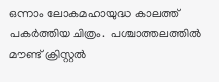ഒന്നാം ലോകമഹായുദ്ധ കാലത്ത് പകര്‍ത്തിയ ചിത്രം.  പശ്ചാത്തലത്തിൽ മൗണ്ട് ക്രിസ്റ്റൽ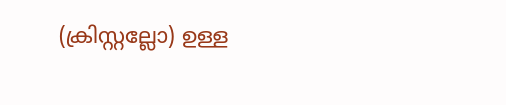(ക്രിസ്റ്റല്ലോ) ഉള്ള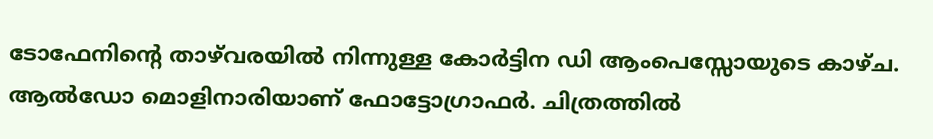ടോഫേനിന്‍റെ താഴ്‌വരയിൽ നിന്നുള്ള കോർട്ടിന ഡി ആംപെസ്സോയുടെ കാഴ്ച. ആൽഡോ മൊളിനാരിയാണ് ഫോട്ടോഗ്രാഫര്‍. ചിത്രത്തില്‍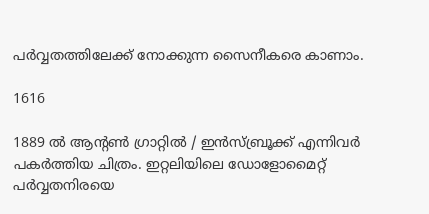പര്‍വ്വതത്തിലേക്ക് നോക്കുന്ന സൈനീകരെ കാണാം.

1616

1889 ല്‍ ആന്‍റൺ ഗ്രാറ്റിൽ / ഇൻസ്ബ്രൂക്ക് എന്നിവര്‍ പകര്‍ത്തിയ ചിത്രം. ഇറ്റലിയിലെ ഡോളോമൈറ്റ് പര്‍വ്വതനിരയെ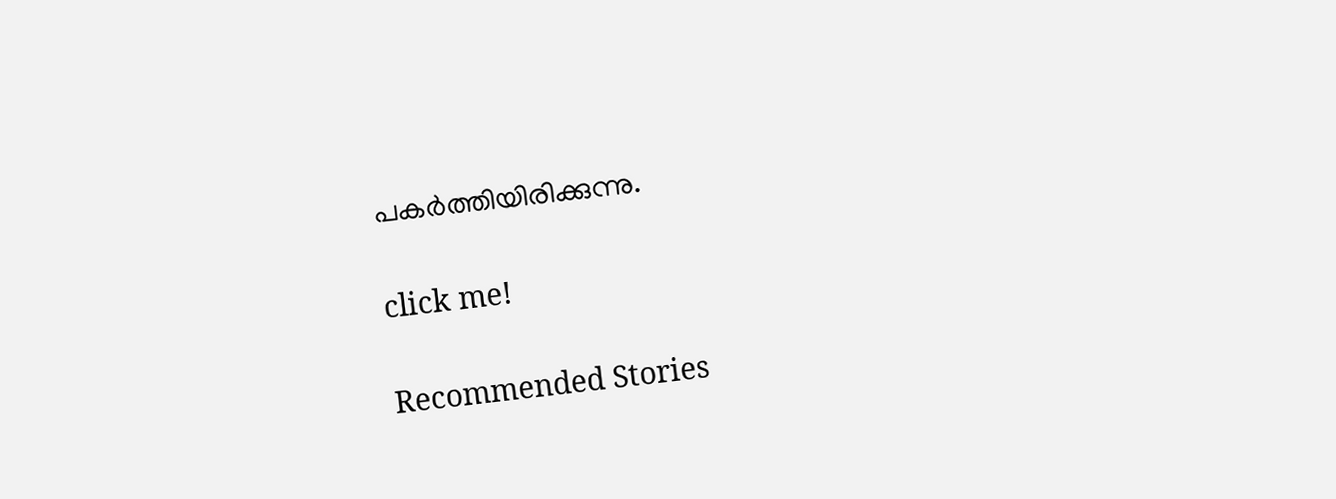പകര്‍ത്തിയിരിക്കുന്നു.

click me!

Recommended Stories